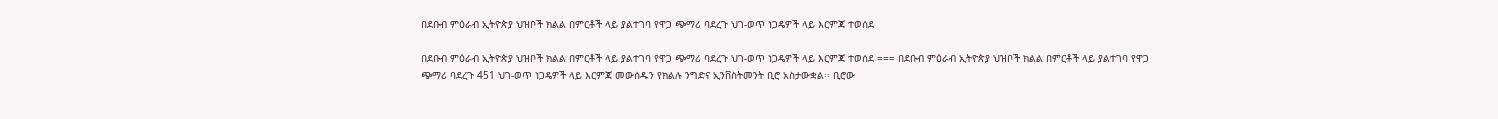በደቡብ ምዕራብ ኢትዮጵያ ህዝቦች ክልል በምርቶች ላይ ያልተገባ የዋጋ ጭማሪ ባደረጉ ህገ-ወጥ ነጋዴዎች ላይ እርምጃ ተወሰደ

በደቡብ ምዕራብ ኢትዮጵያ ህዝቦች ክልል በምርቶች ላይ ያልተገባ የዋጋ ጭማሪ ባደረጉ ህገ-ወጥ ነጋዴዎች ላይ እርምጃ ተወሰደ === በደቡብ ምዕራብ ኢትዮጵያ ህዝቦች ክልል በምርቶች ላይ ያልተገባ የዋጋ ጭማሪ ባደረጉ 451 ህገ-ወጥ ነጋዴዎች ላይ እርምጃ መውሰዱን የክልሉ ንግድና ኢንቨስትመንት ቢሮ አስታውቋል፡፡ ቢሮው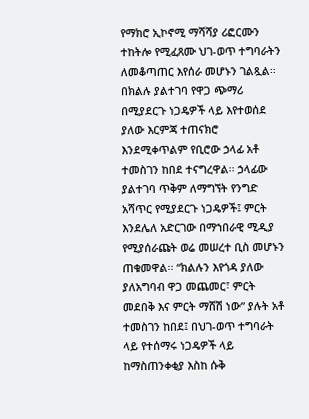የማክሮ ኢኮኖሚ ማሻሻያ ሪፎርሙን ተከትሎ የሚፈጸሙ ህገ-ወጥ ተግባራትን ለመቆጣጠር እየሰራ መሆኑን ገልጿል፡፡ በክልሉ ያልተገባ የዋጋ ጭማሪ በሚያደርጉ ነጋዴዎች ላይ እየተወሰደ ያለው እርምጃ ተጠናክሮ እንደሚቀጥልም የቢሮው ኃላፊ አቶ ተመስገን ከበደ ተናግረዋል፡፡ ኃላፊው ያልተገባ ጥቅም ለማግኘት የንግድ አሻጥር የሚያደርጉ ነጋዴዎች፤ ምርት እንደሌለ አድርገው በማኀበራዊ ሚዲያ የሚያሰራጩት ወሬ መሠረተ ቢስ መሆኑን ጠቁመዋል፡፡ “ክልሉን እየጎዳ ያለው ያለአግባብ ዋጋ መጨመር፣ ምርት መደበቅ እና ምርት ማሸሽ ነው” ያሉት አቶ ተመስገን ከበደ፤ በህገ-ወጥ ተግባራት ላይ የተሰማሩ ነጋዴዎች ላይ ከማስጠንቀቂያ እስከ ሱቅ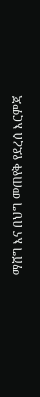ማሸግ እና በህግ መጠየቅ የደረሰ እርምጃ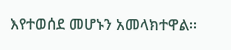እየተወሰደ መሆኑን አመላክተዋል፡፡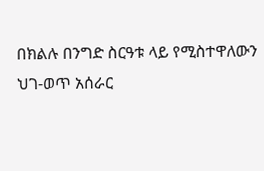በክልሉ በንግድ ስርዓቱ ላይ የሚስተዋለውን ህገ-ወጥ አሰራር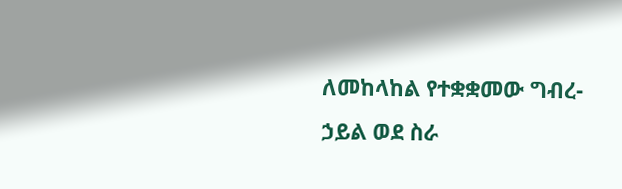ለመከላከል የተቋቋመው ግብረ-ኃይል ወደ ስራ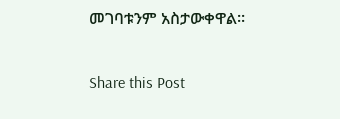መገባቱንም አስታውቀዋል፡፡

Share this Post